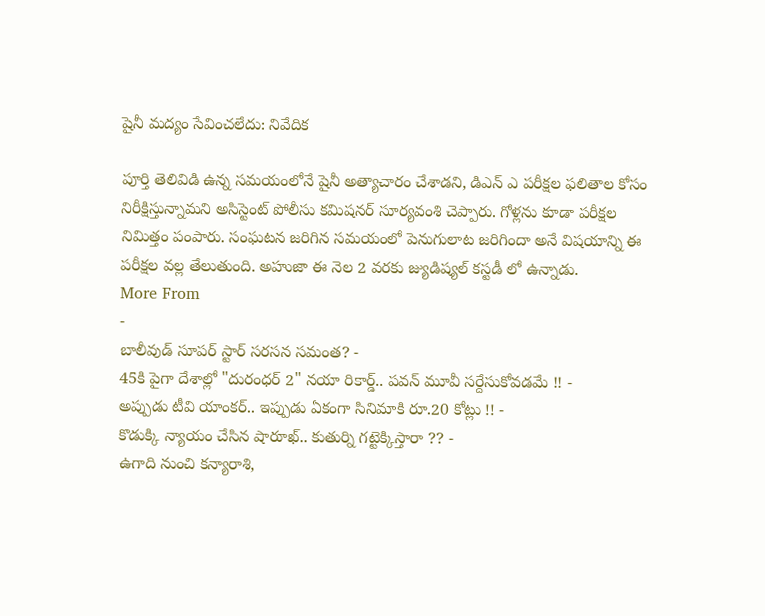షైనీ మద్యం సేవించలేదు: నివేదిక

పూర్తి తెలివిడి ఉన్న సమయంలోనే షైనీ అత్యాచారం చేశాడని, డిఎన్ ఎ పరీక్షల ఫలితాల కోసం నిరీక్షిస్తున్నామని అసిస్టెంట్ పోలీసు కమిషనర్ సూర్యవంశి చెప్పారు. గోళ్లను కూడా పరీక్షల నిమిత్తం పంపారు. సంఘటన జరిగిన సమయంలో పెనుగులాట జరిగిందా అనే విషయాన్ని ఈ పరీక్షల వల్ల తేలుతుంది. అహుజా ఈ నెల 2 వరకు జ్యుడిష్యల్ కస్టడీ లో ఉన్నాడు.
More From
-
బాలీవుడ్ సూపర్ స్టార్ సరసన సమంత? -
45కి పైగా దేశాల్లో "దురంధర్ 2" నయా రికార్డ్.. పవన్ మూవీ సర్దేసుకోవడమే !! -
అప్పుడు టీవి యాంకర్.. ఇప్పుడు ఏకంగా సినిమాకి రూ.20 కోట్లు !! -
కొడుక్కి న్యాయం చేసిన షారూఖ్.. కుతుర్ని గట్టెక్కిస్తారా ?? -
ఉగాది నుంచి కన్యారాశి,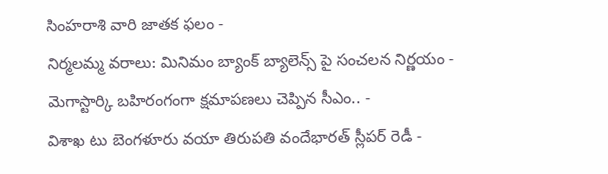సింహరాశి వారి జాతక ఫలం -
నిర్మలమ్మ వరాలు: మినిమం బ్యాంక్ బ్యాలెన్స్ పై సంచలన నిర్ణయం -
మెగాస్టార్కి బహిరంగంగా క్షమాపణలు చెప్పిన సీఎం.. -
విశాఖ టు బెంగళూరు వయా తిరుపతి వందేభారత్ స్లీపర్ రెడీ -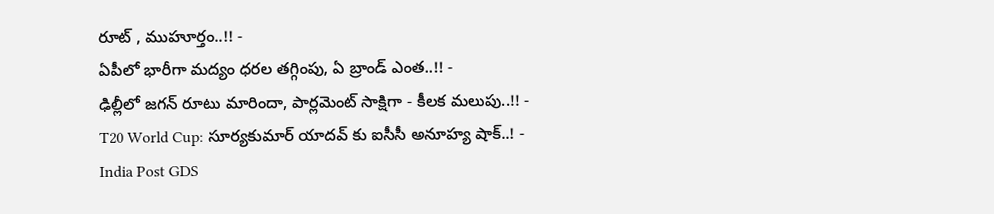రూట్ , ముహూర్తం..!! -
ఏపీలో భారీగా మద్యం ధరల తగ్గింపు, ఏ బ్రాండ్ ఎంత..!! -
ఢిల్లీలో జగన్ రూటు మారిందా, పార్లమెంట్ సాక్షిగా - కీలక మలుపు..!! -
T20 World Cup: సూర్యకుమార్ యాదవ్ కు ఐసీసీ అనూహ్య షాక్..! -
India Post GDS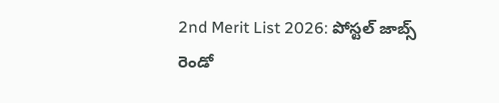2nd Merit List 2026: పోస్టల్ జాబ్స్ రెండో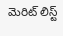మెరిట్ లిస్ట్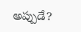అప్పుడే?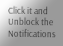Click it and Unblock the Notifications